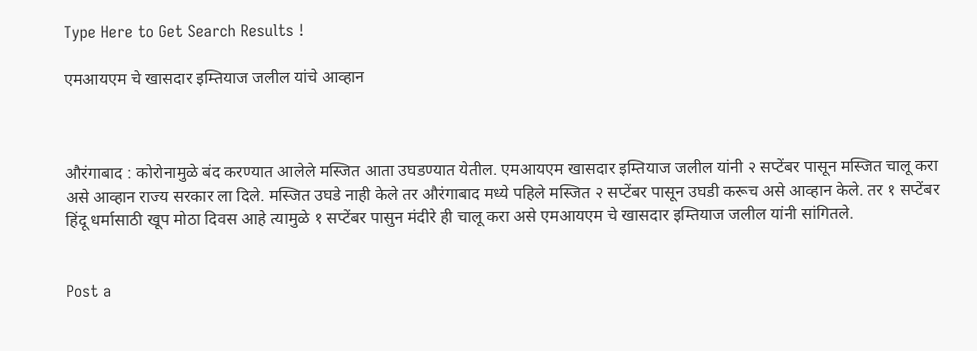Type Here to Get Search Results !

एमआयएम चे खासदार इम्तियाज जलील यांचे आव्हान



औरंगाबाद : कोरोनामुळे बंद करण्यात आलेले मस्जित आता उघडण्यात येतील. एमआयएम खासदार इम्तियाज जलील यांनी २ सप्टेंबर पासून मस्जित चालू करा असे आव्हान राज्य सरकार ला दिले. मस्जित उघडे नाही केले तर औरंगाबाद मध्ये पहिले मस्जित २ सप्टेंबर पासून उघडी करूच असे आव्हान केले. तर १ सप्टेंबर हिंदू धर्मासाठी खूप मोठा दिवस आहे त्यामुळे १ सप्टेंबर पासुन मंदीरे ही चालू करा असे एमआयएम चे खासदार इम्तियाज जलील यांनी सांगितले.


Post a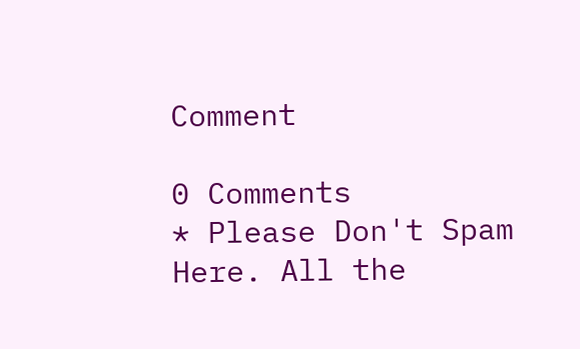Comment

0 Comments
* Please Don't Spam Here. All the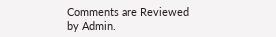Comments are Reviewed by Admin.